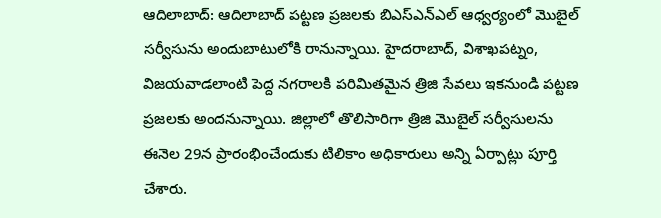ఆదిలాబాద్: ఆదిలాబాద్ పట్టణ ప్రజలకు బిఎస్ఎన్ఎల్ ఆధ్వర్యంలో మొబైల్ సర్వీసును అందుబాటులోకి రానున్నాయి. హైదరాబాద్, విశాఖపట్నం, విజయవాడలాంటి పెద్ద నగరాలకి పరిమితమైన త్రిజి సేవలు ఇకనుండి పట్టణ ప్రజలకు అందనున్నాయి. జిల్లాలో తొలిసారిగా త్రిజి మొబైల్ సర్వీసులను ఈనెల 29న ప్రారంభించేందుకు టిలికాం అధికారులు అన్ని ఏర్పాట్లు పూర్తి చేశారు.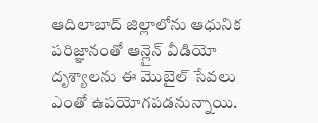ఆదిలాబాద్ జిల్లాలోను ఆధునిక పరిజ్ఞానంతో ఆన్లైన్ వీడియో దృశ్యాలను ఈ మొబైల్ సేవలు ఎంతో ఉపయోగపడనున్నాయి.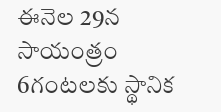ఈనెల 29న సాయంత్రం 6గంటలకు స్థానిక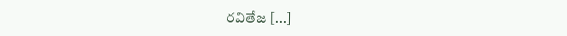రవితేజ [...]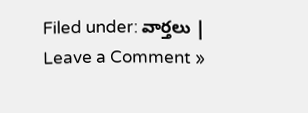Filed under: వార్తలు | Leave a Comment »